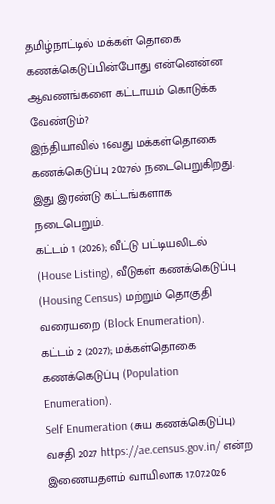தமிழ்நாட்டில் மக்கள் தொகை கணக்கெடுப்பின்போது என்னென்ன ஆவணங்களை கட்டாயம் கொடுக்க வேண்டும்?
இந்தியாவில் 16வது மக்கள்தொகை கணக்கெடுப்பு 2027ல் நடைபெறுகிறது. இது இரண்டு கட்டங்களாக நடைபெறும்.
கட்டம் 1 (2026); வீட்டு பட்டியலிடல் (House Listing), வீடுகள் கணக்கெடுப்பு (Housing Census) மற்றும் தொகுதி வரையறை (Block Enumeration).
கட்டம் 2 (2027); மக்கள்தொகை கணக்கெடுப்பு (Population Enumeration).
Self Enumeration (சுய கணக்கெடுப்பு) வசதி 2027 https://ae.census.gov.in/ என்ற இணையதளம் வாயிலாக 17.07.2026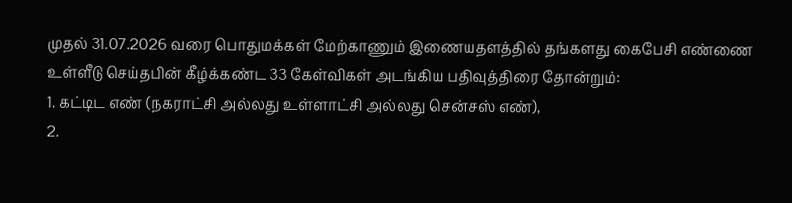முதல் 31.07.2026 வரை பொதுமக்கள் மேற்காணும் இணையதளத்தில் தங்களது கைபேசி எண்ணை உள்ளீடு செய்தபின் கீழ்க்கண்ட 33 கேள்விகள் அடங்கிய பதிவுத்திரை தோன்றும்:
1. கட்டிட எண் (நகராட்சி அல்லது உள்ளாட்சி அல்லது சென்சஸ் எண்),
2.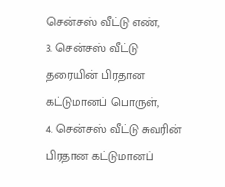சென்சஸ் வீட்டு எண்,
3. சென்சஸ் வீட்டு தரையின் பிரதான கட்டுமானப் பொருள்,
4. சென்சஸ் வீட்டு சுவரின் பிரதான கட்டுமானப்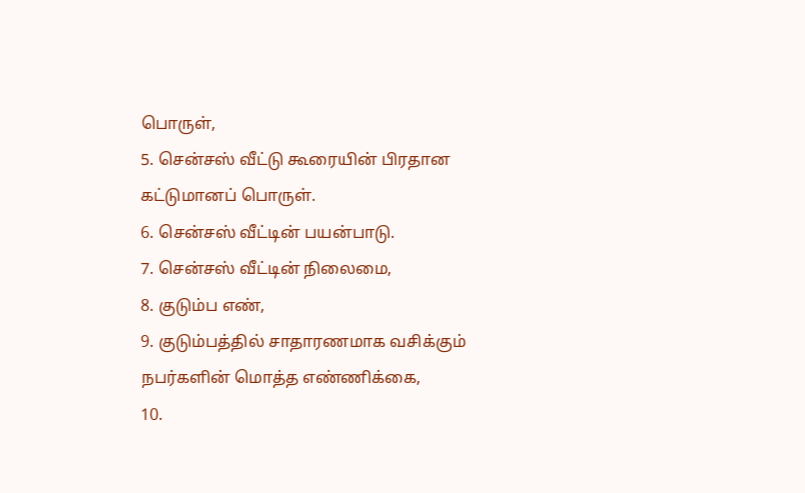பொருள்,
5. சென்சஸ் வீட்டு கூரையின் பிரதான கட்டுமானப் பொருள்.
6. சென்சஸ் வீட்டின் பயன்பாடு.
7. சென்சஸ் வீட்டின் நிலைமை,
8. குடும்ப எண்,
9. குடும்பத்தில் சாதாரணமாக வசிக்கும் நபர்களின் மொத்த எண்ணிக்கை,
10.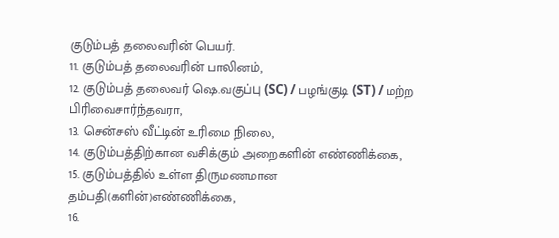குடும்பத் தலைவரின் பெயர்.
11. குடும்பத் தலைவரின் பாலினம்,
12. குடும்பத் தலைவர் ஷெ.வகுப்பு (SC) / பழங்குடி (ST) / மற்ற பிரிவைசார்ந்தவரா,
13. சென்சஸ் வீட்டின் உரிமை நிலை,
14. குடும்பத்திற்கான வசிக்கும் அறைகளின் எண்ணிக்கை,
15. குடும்பத்தில் உள்ள திருமணமான தம்பதி(களின்)எண்ணிக்கை,
16.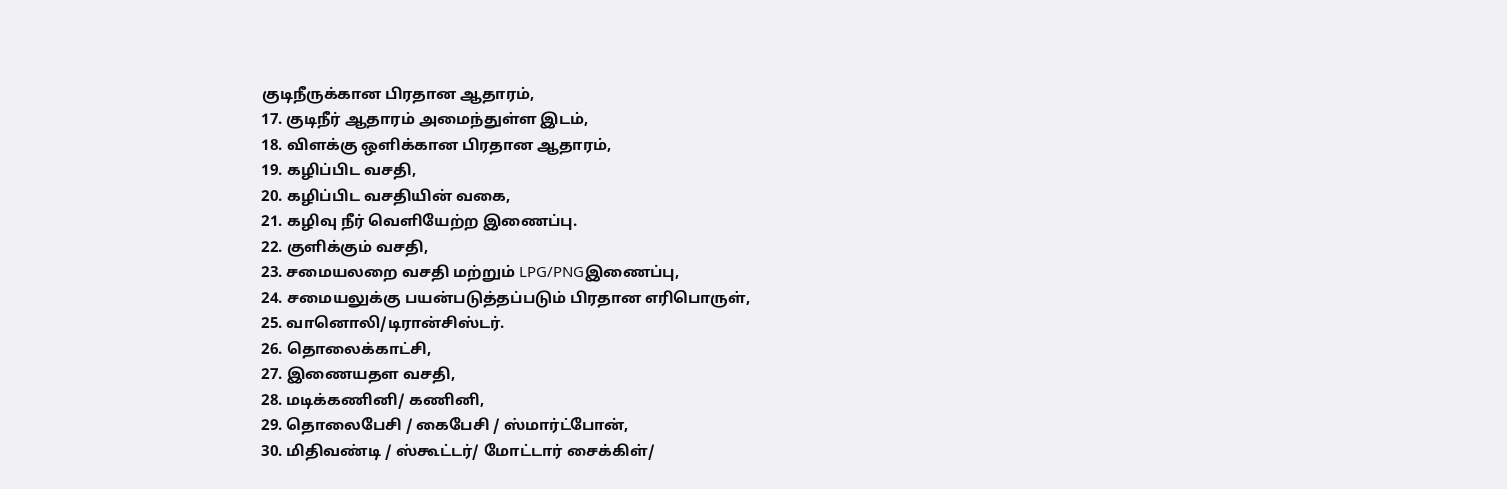குடிநீருக்கான பிரதான ஆதாரம்,
17. குடிநீர் ஆதாரம் அமைந்துள்ள இடம்,
18. விளக்கு ஒளிக்கான பிரதான ஆதாரம்,
19. கழிப்பிட வசதி,
20. கழிப்பிட வசதியின் வகை,
21. கழிவு நீர் வெளியேற்ற இணைப்பு.
22. குளிக்கும் வசதி,
23. சமையலறை வசதி மற்றும் LPG/PNGஇணைப்பு,
24. சமையலுக்கு பயன்படுத்தப்படும் பிரதான எரிபொருள்,
25. வானொலி/டிரான்சிஸ்டர்.
26. தொலைக்காட்சி,
27. இணையதள வசதி,
28. மடிக்கணினி/ கணினி,
29. தொலைபேசி / கைபேசி / ஸ்மார்ட்போன்,
30. மிதிவண்டி / ஸ்கூட்டர்/ மோட்டார் சைக்கிள்/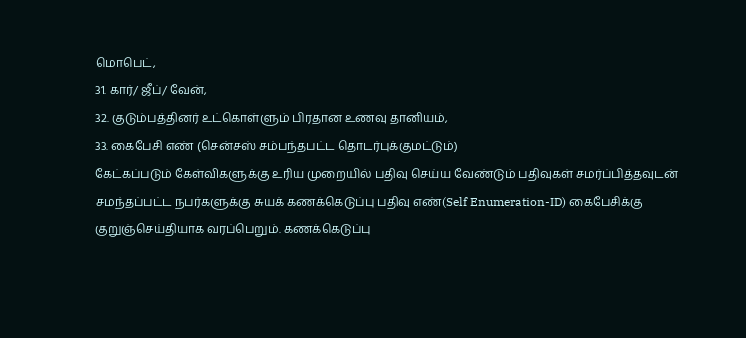மொபெட்,
31. கார்/ ஜீப்/ வேன்,
32. குடும்பத்தினர் உட்கொள்ளும் பிரதான உணவு தானியம்,
33. கைபேசி எண் (சென்சஸ் சம்பந்தபட்ட தொடர்புக்குமட்டும்)
கேட்கப்படும் கேள்விகளுக்கு உரிய முறையில் பதிவு செய்ய வேண்டும் பதிவுகள் சமர்ப்பித்தவுடன் சமந்தப்பட்ட நபர்களுக்கு சுயக் கணக்கெடுப்பு பதிவு எண்(Self Enumeration-ID) கைபேசிக்கு குறுஞ்செய்தியாக வரப்பெறும். கணக்கெடுப்பு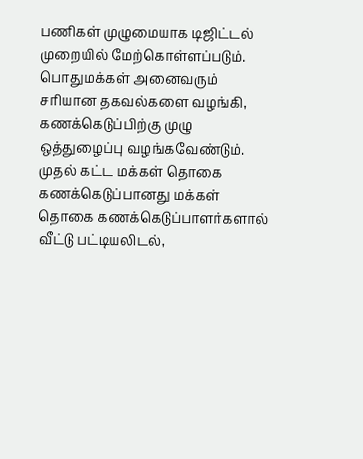பணிகள் முழுமையாக டிஜிட்டல் முறையில் மேற்கொள்ளப்படும்.
பொதுமக்கள் அனைவரும் சரியான தகவல்களை வழங்கி, கணக்கெடுப்பிற்கு முழு ஒத்துழைப்பு வழங்கவேண்டும். முதல் கட்ட மக்கள் தொகை கணக்கெடுப்பானது மக்கள் தொகை கணக்கெடுப்பாளர்களால் வீட்டு பட்டியலிடல்,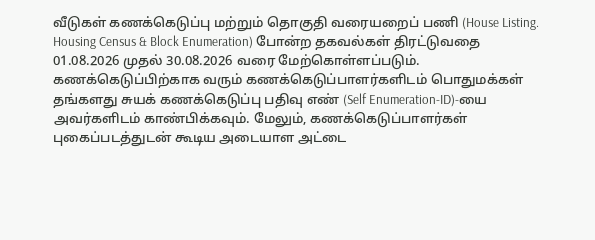வீடுகள் கணக்கெடுப்பு மற்றும் தொகுதி வரையறைப் பணி (House Listing. Housing Census & Block Enumeration) போன்ற தகவல்கள் திரட்டுவதை 01.08.2026 முதல் 30.08.2026 வரை மேற்கொள்ளப்படும்.
கணக்கெடுப்பிற்காக வரும் கணக்கெடுப்பாளர்களிடம் பொதுமக்கள் தங்களது சுயக் கணக்கெடுப்பு பதிவு எண் (Self Enumeration-ID)-யை அவர்களிடம் காண்பிக்கவும். மேலும், கணக்கெடுப்பாளர்கள் புகைப்படத்துடன் கூடிய அடையாள அட்டை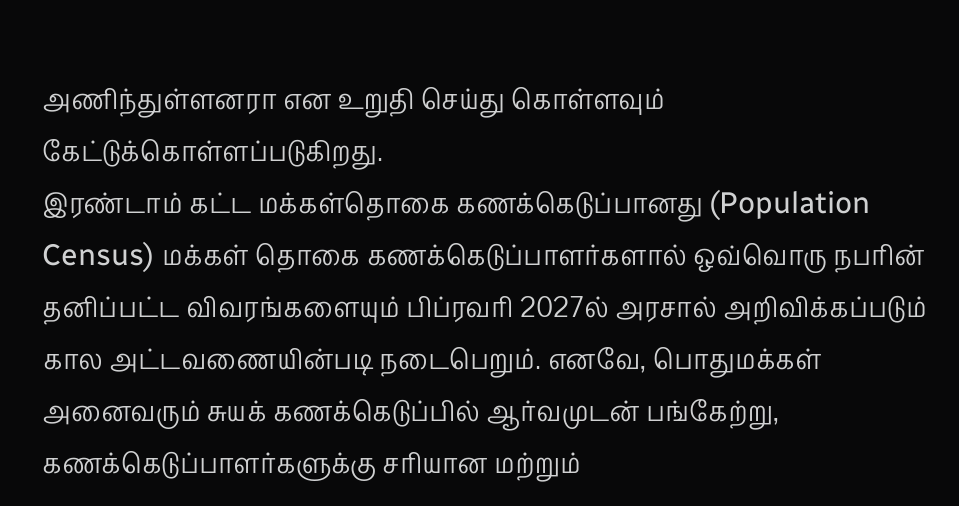அணிந்துள்ளனரா என உறுதி செய்து கொள்ளவும் கேட்டுக்கொள்ளப்படுகிறது.
இரண்டாம் கட்ட மக்கள்தொகை கணக்கெடுப்பானது (Population Census) மக்கள் தொகை கணக்கெடுப்பாளர்களால் ஒவ்வொரு நபரின் தனிப்பட்ட விவரங்களையும் பிப்ரவரி 2027ல் அரசால் அறிவிக்கப்படும் கால அட்டவணையின்படி நடைபெறும். எனவே, பொதுமக்கள் அனைவரும் சுயக் கணக்கெடுப்பில் ஆர்வமுடன் பங்கேற்று, கணக்கெடுப்பாளர்களுக்கு சரியான மற்றும்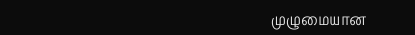முழுமையான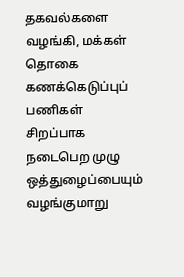தகவல்களை வழங்கி, மக்கள் தொகை கணக்கெடுப்புப் பணிகள் சிறப்பாக நடைபெற முழு ஒத்துழைப்பையும் வழங்குமாறு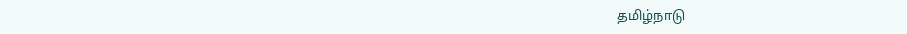தமிழ்நாடு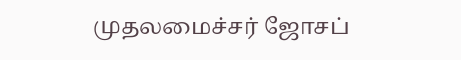முதலமைச்சர் ஜோசப்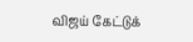விஜய் கேட்டுக்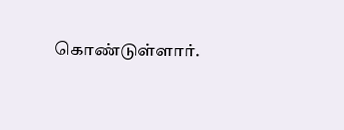கொண்டுள்ளார்.